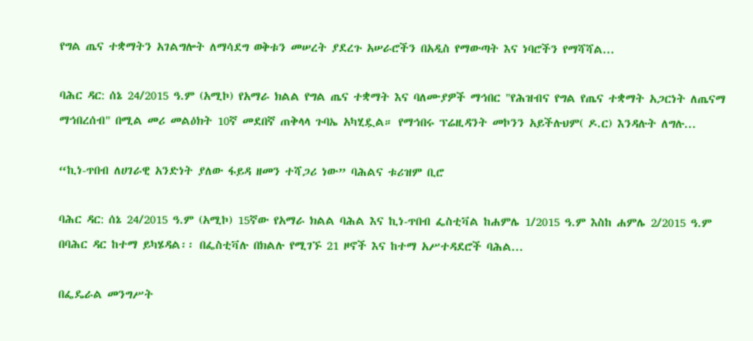የግል ጤና ተቋማትን አገልግሎት ለማሳደግ ወቅቱን መሠረት ያደረጉ አሠራሮችን በአዲስ የማውጣት እና ነባሮችን የማሻሻል...

ባሕር ዳር: ሰኔ 24/2015 ዓ.ም (አሚኮ) የአማራ ክልል የግል ጤና ተቋማት እና ባለሙያዎች ማኅበር "የሕዝብና የግል የጤና ተቋማት አጋርነት ለጤናማ ማኅበረሰብ" በሚል መሪ መልዕክት 10ኛ መደበኛ ጠቅላላ ጉባኤ አካሂዷል። የማኅበሩ ፕሬዚዳንት መኮንን አይችሉህም( ዶ.ር) እንዳሉት ለግሉ...

“ኪነ-ጥበብ ለሀገራዊ አንድነት ያለው ፋይዳ ዘመን ተሻጋሪ ነው” ባሕልና ቱሪዝም ቢሮ

ባሕር ዳር: ሰኔ 24/2015 ዓ.ም (አሚኮ) 15ኛው የአማራ ክልል ባሕል እና ኪነ-ጥበብ ፌስቲቫል ከሐምሌ 1/2015 ዓ.ም እስከ ሐምሌ 2/2015 ዓ.ም በባሕር ዳር ከተማ ይካሄዳል፡፡ በፌስቲቫሉ በክልሉ የሚገኙ 21 ዞኖች እና ከተማ አሥተዳደሮች ባሕል...

በፌዴራል መንግሥት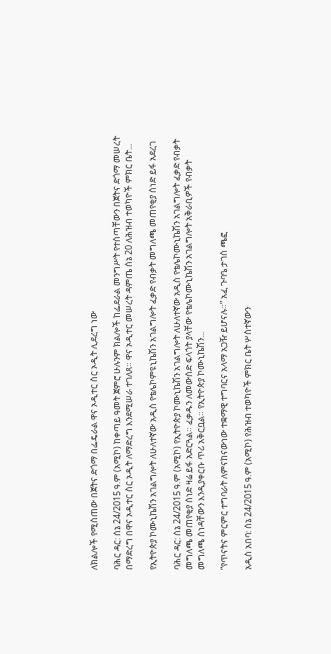ለክልሎች የሚሰጠው በጀትና ድጎማ በፌዴራል ዋና ኦዲተር ስር ኦዲት ሊደረግ ነው

ባሕር ዳር: ሰኔ 24/2015 ዓ.ም (አሚኮ) ከቀጣይ ዓመት ጀምሮ ሁሉንም ክልሎች ከፌደራል መንግሥት የተሰጣቸውን በጀትና ድጎማ መሠረት በማድረግ በዋና ኦዲተር ስር ኦዲት ለማድረግ እንደሚሠራ ተገለጸ። ዋና ኦዲተር መሠረት ዳምጤ ሰኔ 20 ለሕዝብ ተወካዮች ምክር ቤት...

የኢትዮጵያ ኮሙኒኬሽን አገልግሎት ለሁለተኛው አዲስ የቴሌኮምዩኒኬሽን አገልግሎት ፈቃድ የብቃት መግለጫ መጠየቂያ ሰነድ ይፋ አደረገ

ባሕር ዳር: ሰኔ 24/2015 ዓ.ም (አሚኮ) የኢትዮጵያ ኮሙኒኬሽን አገልግሎት ለሁለተኛው አዲስ የቴሌኮሙኒኬሽን አገልግሎት ፈቃድ የብቃት መግለጫ መጠየቂያ ሰነድ ዛሬ ይፋ አድርጓል። ፈቃዱን ለመውሰድ ፍላጎት ያላቸው የቴሌኮሙኒኬሽን አገልግሎት አቅራቢዎች የብቃት መግለጫ ሰነዳቸውን እንዲያቀርቡ ጥሪ አቅርቧል። የኢትዮጵያ ኮሙኒኬሽን...

“የጥናትና ምርምር ተግባራት ለምናከናውነው ተቋማዊ ተግባርና አላማ አጋዥ ይሆናሉ።” አፈ ጉባዔ ታገሰ ጫፎ

አዲስ አበባ: ሰኔ 24/2015 ዓ.ም (አሚኮ) የሕዝብ ተወካዮች ምክር ቤት ሦስተኛውን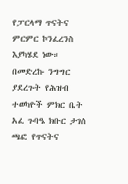የፓርላማ ጥናትና ምርምር ኮንፈረንስ እያካሄደ ነው። በመድረኩ ንግግር ያደረጉት የሕዝብ ተወካዮች ምክር ቤት አፈ ጉባዔ ክቡር ታገሰ ጫፎ የጥናትና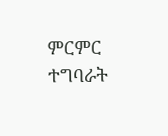ምርምር ተግባራት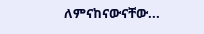ለምናከናውናቸው...